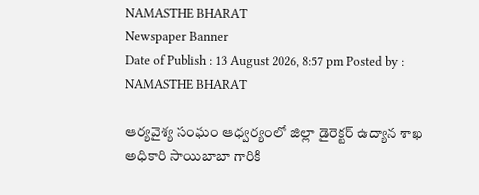NAMASTHE BHARAT
Newspaper Banner
Date of Publish : 13 August 2026, 8:57 pm Posted by : NAMASTHE BHARAT

ఆర్యవైశ్య సంఘం ఆధ్వర్యంలో జిల్లా డైరెక్టర్ ఉద్యాన శాఖ అధికారి సాయిబాబా గారికి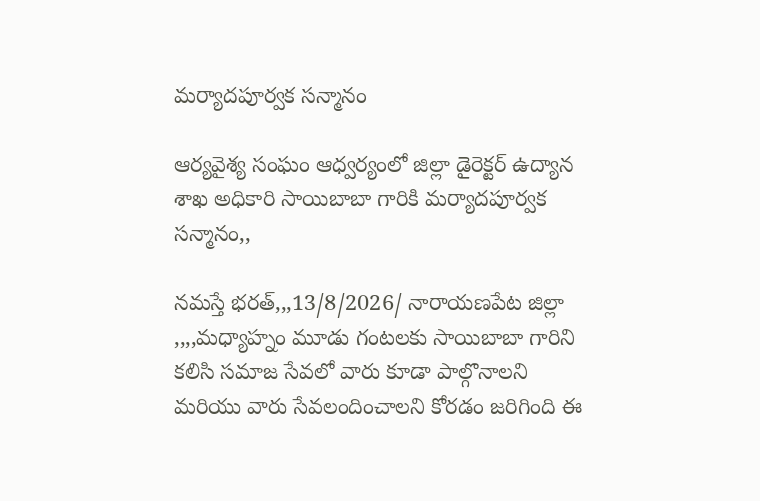మర్యాదపూర్వక సన్మానం

ఆర్యవైశ్య సంఘం ఆధ్వర్యంలో జిల్లా డైరెక్టర్ ఉద్యాన శాఖ అధికారి సాయిబాబా గారికి మర్యాదపూర్వక సన్మానం,,

నమస్తే భరత్,,,13/8/2026/ నారాయణపేట జిల్లా
,,,,మధ్యాహ్నం మూడు గంటలకు సాయిబాబా గారిని కలిసి సమాజ సేవలో వారు కూడా పాల్గొనాలని మరియు వారు సేవలందించాలని కోరడం జరిగింది ఈ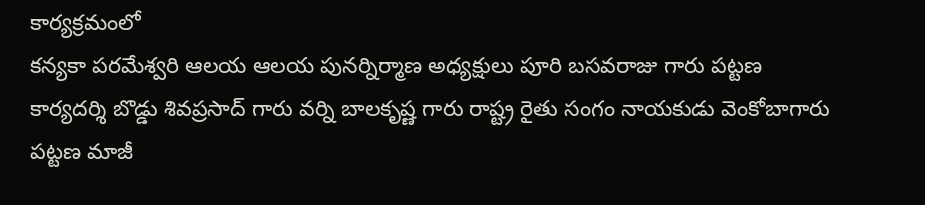కార్యక్రమంలో
కన్యకా పరమేశ్వరి ఆలయ ఆలయ పునర్నిర్మాణ అధ్యక్షులు పూరి బసవరాజు గారు పట్టణ కార్యదర్శి బొడ్డు శివప్రసాద్ గారు వర్ని బాలకృష్ణ గారు రాష్ట్ర రైతు సంగం నాయకుడు వెంకోబాగారు పట్టణ మాజీ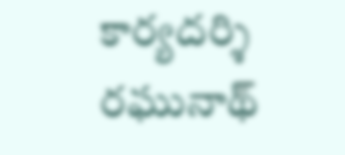కార్యదర్శి రఘునాథ్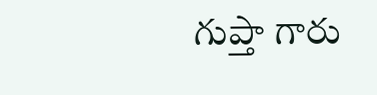గుప్తా గారు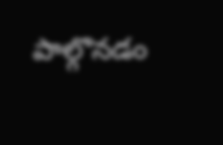పాల్గొనడం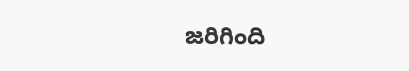జరిగింది